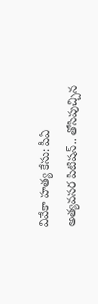వివేకా హత్య కేసు: పీఏ అత్యవసర పిటిషన్.. తోసిపుచ్చిన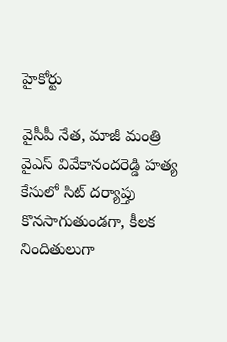హైకోర్టు

వైసీపీ నేత, మాజీ మంత్రి వైఎస్ వివేకానందరెడ్డి హత్య కేసులో సిట్ దర్యాప్తు కొనసాగుతుండగా, కీలక నిందితులుగా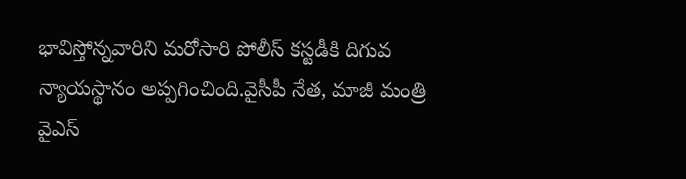భావిస్తోన్నవారిని మరోసారి పోలీస్ కస్టడీకి దిగువ న్యాయస్థానం అప్పగించింది.వైసీపీ నేత, మాజీ మంత్రి వైఎస్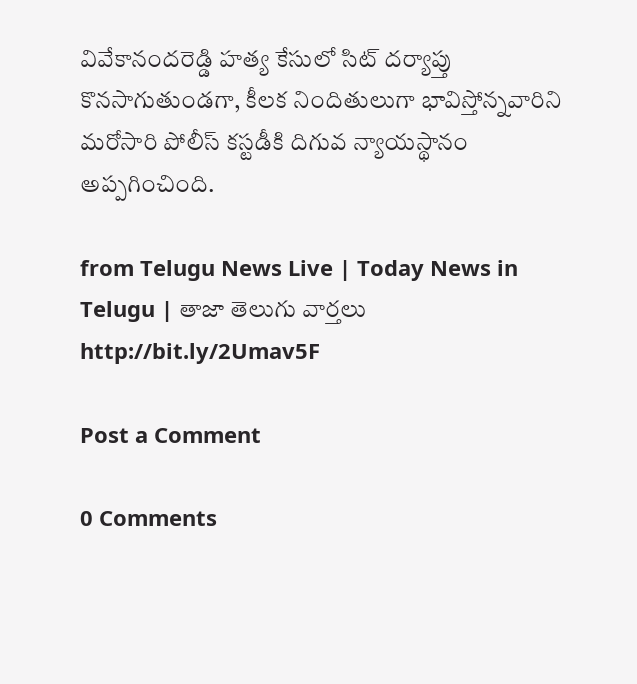వివేకానందరెడ్డి హత్య కేసులో సిట్ దర్యాప్తు కొనసాగుతుండగా, కీలక నిందితులుగా భావిస్తోన్నవారిని మరోసారి పోలీస్ కస్టడీకి దిగువ న్యాయస్థానం అప్పగించింది.

from Telugu News Live | Today News in Telugu | తాజా తెలుగు వార్తలు http://bit.ly/2Umav5F

Post a Comment

0 Comments